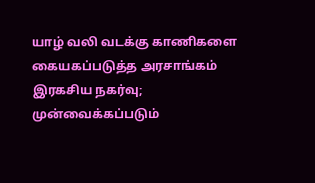யாழ் வலி வடக்கு காணிகளை கையகப்படுத்த அரசாங்கம் இரகசிய நகர்வு; முன்வைக்கப்படும்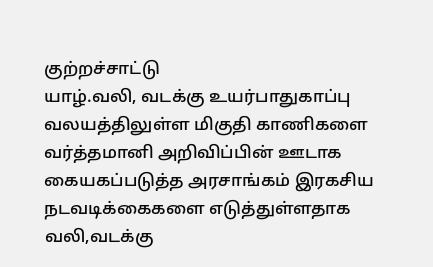குற்றச்சாட்டு
யாழ்.வலி, வடக்கு உயர்பாதுகாப்பு வலயத்திலுள்ள மிகுதி காணிகளை வர்த்தமானி அறிவிப்பின் ஊடாக கையகப்படுத்த அரசாங்கம் இரகசிய நடவடிக்கைகளை எடுத்துள்ளதாக வலி,வடக்கு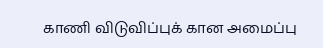காணி விடுவிப்புக் கான அமைப்பு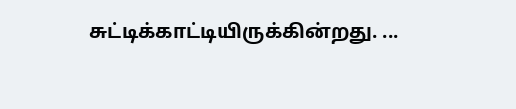சுட்டிக்காட்டியிருக்கின்றது. ...